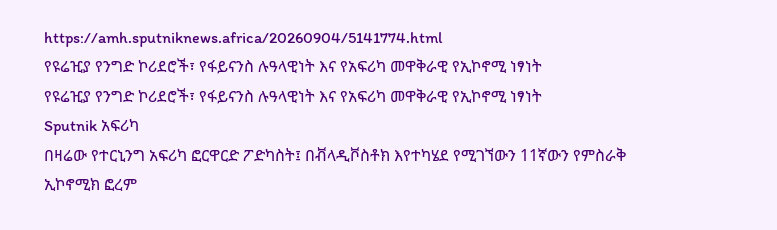https://amh.sputniknews.africa/20260904/5141774.html
የዩሬዢያ የንግድ ኮሪደሮች፣ የፋይናንስ ሉዓላዊነት እና የአፍሪካ መዋቅራዊ የኢኮኖሚ ነፃነት
የዩሬዢያ የንግድ ኮሪደሮች፣ የፋይናንስ ሉዓላዊነት እና የአፍሪካ መዋቅራዊ የኢኮኖሚ ነፃነት
Sputnik አፍሪካ
በዛሬው የተርኒንግ አፍሪካ ፎርዋርድ ፖድካስት፤ በቭላዲቮስቶክ እየተካሄደ የሚገኘውን 11ኛውን የምስራቅ ኢኮኖሚክ ፎረም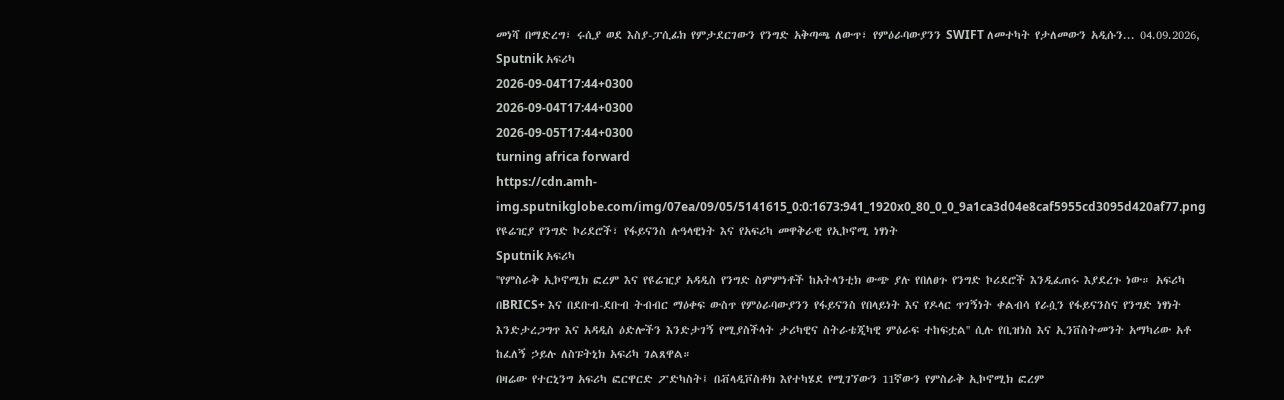መነሻ በማድረግ፣ ሩሲያ ወደ እስያ-ፓሲፊክ የምታደርገውን የንግድ አቅጣጫ ለውጥ፣ የምዕራባውያንን SWIFT ለመተካት የታለመውን አዲሱን... 04.09.2026, Sputnik አፍሪካ
2026-09-04T17:44+0300
2026-09-04T17:44+0300
2026-09-05T17:44+0300
turning africa forward
https://cdn.amh-img.sputnikglobe.com/img/07ea/09/05/5141615_0:0:1673:941_1920x0_80_0_0_9a1ca3d04e8caf5955cd3095d420af77.png
የዩሬዢያ የንግድ ኮሪደሮች፣ የፋይናንስ ሉዓላዊነት እና የአፍሪካ መዋቅራዊ የኢኮኖሚ ነፃነት
Sputnik አፍሪካ
''የምስራቅ ኢኮኖሚክ ፎረም እና የዩሬዢያ አዳዲስ የንግድ ስምምነቶች ከአትላንቲክ ውጭ ያሉ የበለፀጉ የንግድ ኮሪደሮች እንዲፈጠሩ እያደረጉ ነው። አፍሪካ በBRICS+ እና በደቡብ-ደቡብ ትብብር ማዕቀፍ ውስጥ የምዕራባውያንን የፋይናንስ የበላይነት እና የዶላር ጥገኝነት ቀልብሳ የራሷን የፋይናንስና የንግድ ነፃነት እንድታረጋግጥ እና አዳዲስ ዕድሎችን እንድታገኝ የሚያስችላት ታሪካዊና ስትራቴጂካዊ ምዕራፍ ተከፍቷል'' ሲሉ የቢዝነስ እና ኢንቨስትመንት አማካሪው አቶ ከፈለኝ ኃይሉ ለስፑትኒክ አፍሪካ ገልጸዋል።
በዛሬው የተርኒንግ አፍሪካ ፎርዋርድ ፖድካስት፤ በቭላዲቮስቶክ እየተካሄደ የሚገኘውን 11ኛውን የምስራቅ ኢኮኖሚክ ፎረም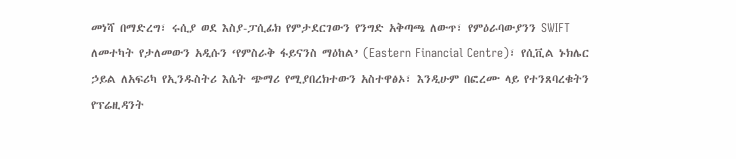መነሻ በማድረግ፣ ሩሲያ ወደ እስያ-ፓሲፊክ የምታደርገውን የንግድ አቅጣጫ ለውጥ፣ የምዕራባውያንን SWIFT ለመተካት የታለመውን አዲሱን ‘የምስራቅ ፋይናንስ ማዕከል’ (Eastern Financial Centre)፣ የሲቪል ኑክሌር ኃይል ለአፍሪካ የኢንዱስትሪ እሴት ጭማሪ የሚያበረክተውን አስተዋፅኦ፣ እንዲሁም በፎረሙ ላይ የተንጸባረቁትን የፕሬዚዳንት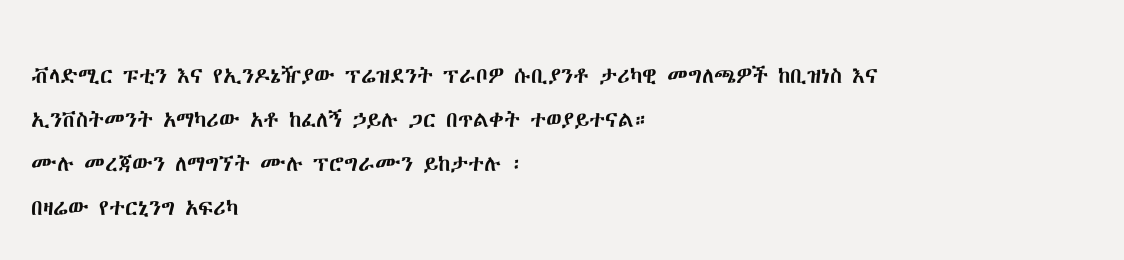ቭላድሚር ፑቲን እና የኢንዶኔዥያው ፕሬዝደንት ፕራቦዎ ሱቢያንቶ ታሪካዊ መግለጫዎች ከቢዝነስ እና ኢንቨስትመንት አማካሪው አቶ ከፈለኝ ኃይሉ ጋር በጥልቀት ተወያይተናል።
ሙሉ መረጃውን ለማግኘት ሙሉ ፕሮግራሙን ይከታተሉ ፡
በዛሬው የተርኒንግ አፍሪካ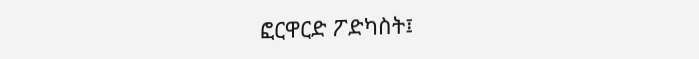ፎርዋርድ ፖድካስት፤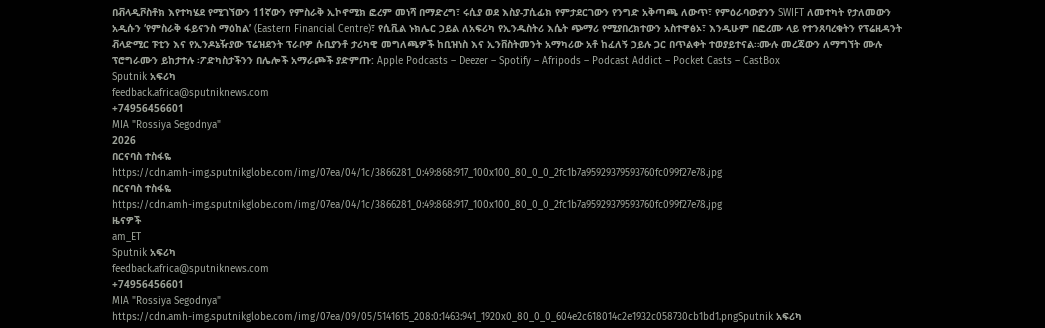በቭላዲቮስቶክ እየተካሄደ የሚገኘውን 11ኛውን የምስራቅ ኢኮኖሚክ ፎረም መነሻ በማድረግ፣ ሩሲያ ወደ እስያ-ፓሲፊክ የምታደርገውን የንግድ አቅጣጫ ለውጥ፣ የምዕራባውያንን SWIFT ለመተካት የታለመውን አዲሱን ‘የምስራቅ ፋይናንስ ማዕከል’ (Eastern Financial Centre)፣ የሲቪል ኑክሌር ኃይል ለአፍሪካ የኢንዱስትሪ እሴት ጭማሪ የሚያበረክተውን አስተዋፅኦ፣ እንዲሁም በፎረሙ ላይ የተንጸባረቁትን የፕሬዚዳንት ቭላድሚር ፑቲን እና የኢንዶኔዥያው ፕሬዝደንት ፕራቦዎ ሱቢያንቶ ታሪካዊ መግለጫዎች ከቢዝነስ እና ኢንቨስትመንት አማካሪው አቶ ከፈለኝ ኃይሉ ጋር በጥልቀት ተወያይተናል።ሙሉ መረጃውን ለማግኘት ሙሉ ፕሮግራሙን ይከታተሉ ፡ፖድካስታችንን በሌሎች አማራጮች ያድምጡ: Apple Podcasts – Deezer – Spotify – Afripods – Podcast Addict – Pocket Casts – CastBox
Sputnik አፍሪካ
feedback.africa@sputniknews.com
+74956456601
MIA "Rossiya Segodnya"
2026
በርናባስ ተስፋዬ
https://cdn.amh-img.sputnikglobe.com/img/07ea/04/1c/3866281_0:49:868:917_100x100_80_0_0_2fc1b7a95929379593760fc099f27e78.jpg
በርናባስ ተስፋዬ
https://cdn.amh-img.sputnikglobe.com/img/07ea/04/1c/3866281_0:49:868:917_100x100_80_0_0_2fc1b7a95929379593760fc099f27e78.jpg
ዜናዎች
am_ET
Sputnik አፍሪካ
feedback.africa@sputniknews.com
+74956456601
MIA "Rossiya Segodnya"
https://cdn.amh-img.sputnikglobe.com/img/07ea/09/05/5141615_208:0:1463:941_1920x0_80_0_0_604e2c618014c2e1932c058730cb1bd1.pngSputnik አፍሪካ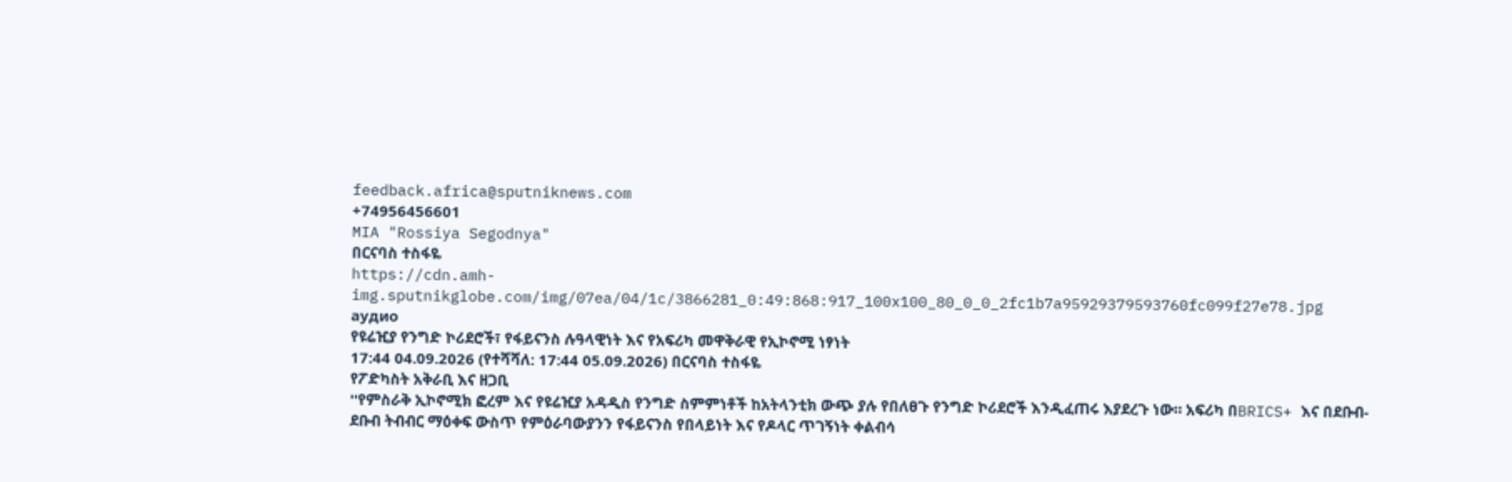feedback.africa@sputniknews.com
+74956456601
MIA "Rossiya Segodnya"
በርናባስ ተስፋዬ
https://cdn.amh-img.sputnikglobe.com/img/07ea/04/1c/3866281_0:49:868:917_100x100_80_0_0_2fc1b7a95929379593760fc099f27e78.jpg
аудио
የዩሬዢያ የንግድ ኮሪደሮች፣ የፋይናንስ ሉዓላዊነት እና የአፍሪካ መዋቅራዊ የኢኮኖሚ ነፃነት
17:44 04.09.2026 (የተሻሻለ: 17:44 05.09.2026) በርናባስ ተስፋዬ
የፖድካስት አቅራቢ እና ዘጋቢ
''የምስራቅ ኢኮኖሚክ ፎረም እና የዩሬዢያ አዳዲስ የንግድ ስምምነቶች ከአትላንቲክ ውጭ ያሉ የበለፀጉ የንግድ ኮሪደሮች እንዲፈጠሩ እያደረጉ ነው። አፍሪካ በBRICS+ እና በደቡብ-ደቡብ ትብብር ማዕቀፍ ውስጥ የምዕራባውያንን የፋይናንስ የበላይነት እና የዶላር ጥገኝነት ቀልብሳ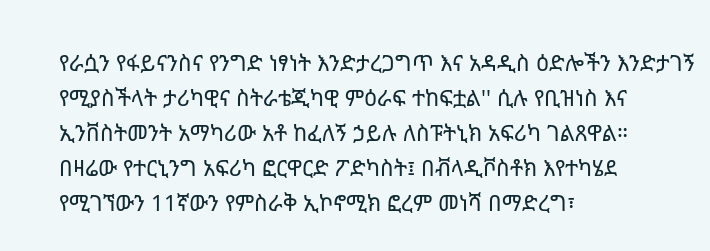የራሷን የፋይናንስና የንግድ ነፃነት እንድታረጋግጥ እና አዳዲስ ዕድሎችን እንድታገኝ የሚያስችላት ታሪካዊና ስትራቴጂካዊ ምዕራፍ ተከፍቷል'' ሲሉ የቢዝነስ እና ኢንቨስትመንት አማካሪው አቶ ከፈለኝ ኃይሉ ለስፑትኒክ አፍሪካ ገልጸዋል።
በዛሬው የተርኒንግ አፍሪካ ፎርዋርድ ፖድካስት፤ በቭላዲቮስቶክ እየተካሄደ የሚገኘውን 11ኛውን የምስራቅ ኢኮኖሚክ ፎረም መነሻ በማድረግ፣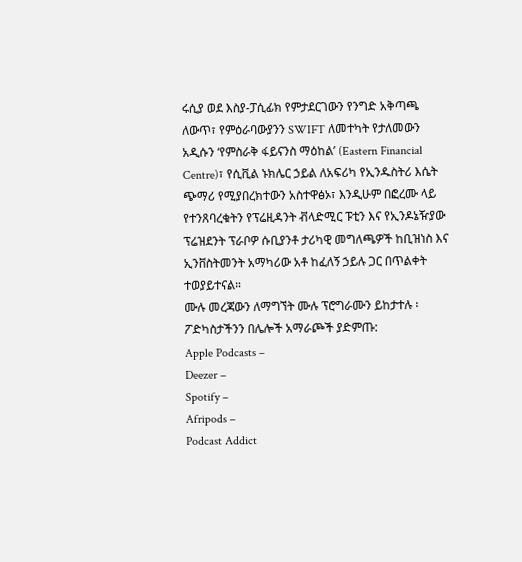ሩሲያ ወደ እስያ-ፓሲፊክ የምታደርገውን የንግድ አቅጣጫ ለውጥ፣ የምዕራባውያንን SWIFT ለመተካት የታለመውን አዲሱን ‘የምስራቅ ፋይናንስ ማዕከል’ (Eastern Financial Centre)፣ የሲቪል ኑክሌር ኃይል ለአፍሪካ የኢንዱስትሪ እሴት ጭማሪ የሚያበረክተውን አስተዋፅኦ፣ እንዲሁም በፎረሙ ላይ የተንጸባረቁትን የፕሬዚዳንት ቭላድሚር ፑቲን እና የኢንዶኔዥያው ፕሬዝደንት ፕራቦዎ ሱቢያንቶ ታሪካዊ መግለጫዎች ከቢዝነስ እና ኢንቨስትመንት አማካሪው አቶ ከፈለኝ ኃይሉ ጋር በጥልቀት ተወያይተናል።
ሙሉ መረጃውን ለማግኘት ሙሉ ፕሮግራሙን ይከታተሉ ፡
ፖድካስታችንን በሌሎች አማራጮች ያድምጡ:
Apple Podcasts –
Deezer –
Spotify –
Afripods –
Podcast Addict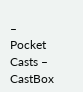–
Pocket Casts –
CastBox